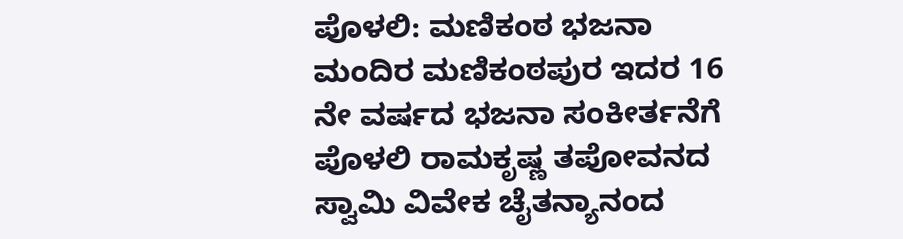ಪೊಳಲಿ: ಮಣಿಕಂಠ ಭಜನಾ ಮಂದಿರ ಮಣಿಕಂಠಪುರ ಇದರ 16 ನೇ ವರ್ಷದ ಭಜನಾ ಸಂಕೀರ್ತನೆಗೆ ಪೊಳಲಿ ರಾಮಕೃಷ್ಣ ತಪೋವನದ ಸ್ವಾಮಿ ವಿವೇಕ ಚೈತನ್ಯಾನಂದ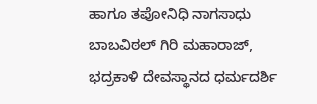ಹಾಗೂ ತಪೋನಿಧಿ ನಾಗಸಾಧು ಬಾಬವಿಠಲ್ ಗಿರಿ ಮಹಾರಾಜ್, ಭದ್ರಕಾಳಿ ದೇವಸ್ಥಾನದ ಧರ್ಮದರ್ಶಿ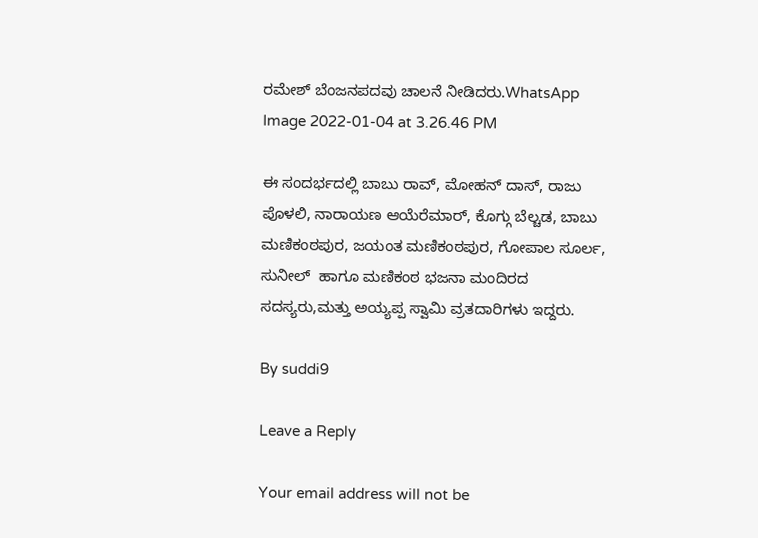ರಮೇಶ್ ಬೆಂಜನಪದವು ಚಾಲನೆ ನೀಡಿದರು.WhatsApp Image 2022-01-04 at 3.26.46 PM

ಈ ಸಂದರ್ಭದಲ್ಲಿ ಬಾಬು ರಾವ್, ಮೋಹನ್ ದಾಸ್, ರಾಜು ಪೊಳಲಿ, ನಾರಾಯಣ ಆಯೆರೆಮಾರ್, ಕೊಗ್ಗು ಬೆಲ್ಚಡ, ಬಾಬು ಮಣಿಕಂಠಪುರ, ಜಯಂತ ಮಣಿಕಂಠಪುರ, ಗೋಪಾಲ ಸೂರ್ಲ, ಸುನೀಲ್  ಹಾಗೂ ಮಣಿಕಂಠ ಭಜನಾ ಮಂದಿರದ ಸದಸ್ಯರು,ಮತ್ತು ಅಯ್ಯಪ್ಪ ಸ್ವಾಮಿ ವ್ರತದಾರಿಗಳು ಇದ್ದರು.

By suddi9

Leave a Reply

Your email address will not be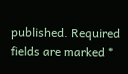published. Required fields are marked *